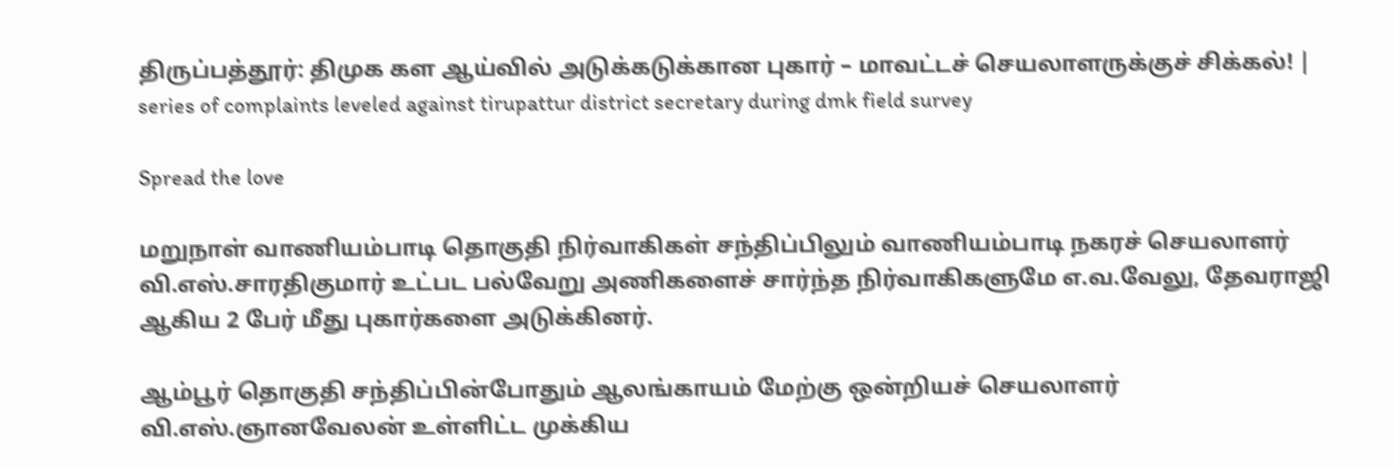திருப்பத்தூர்: திமுக கள ஆய்வில் அடுக்கடுக்கான புகார் – மாவட்டச் செயலாளருக்குச் சிக்கல்! | series of complaints leveled against tirupattur district secretary during dmk field survey

Spread the love

மறுநாள் வாணியம்பாடி தொகுதி நிர்வாகிகள் சந்திப்பிலும் வாணியம்பாடி நகரச் செயலாளர் வி.எஸ்.சாரதிகுமார் உட்பட பல்வேறு அணிகளைச் சார்ந்த நிர்வாகிகளுமே எ.வ.வேலு, தேவராஜி ஆகிய 2 பேர் மீது புகார்களை அடுக்கினர்.

ஆம்பூர் தொகுதி சந்திப்பின்போதும் ஆலங்காயம் மேற்கு ஒன்றியச் செயலாளர் வி.எஸ்.ஞானவேலன் உள்ளிட்ட முக்கிய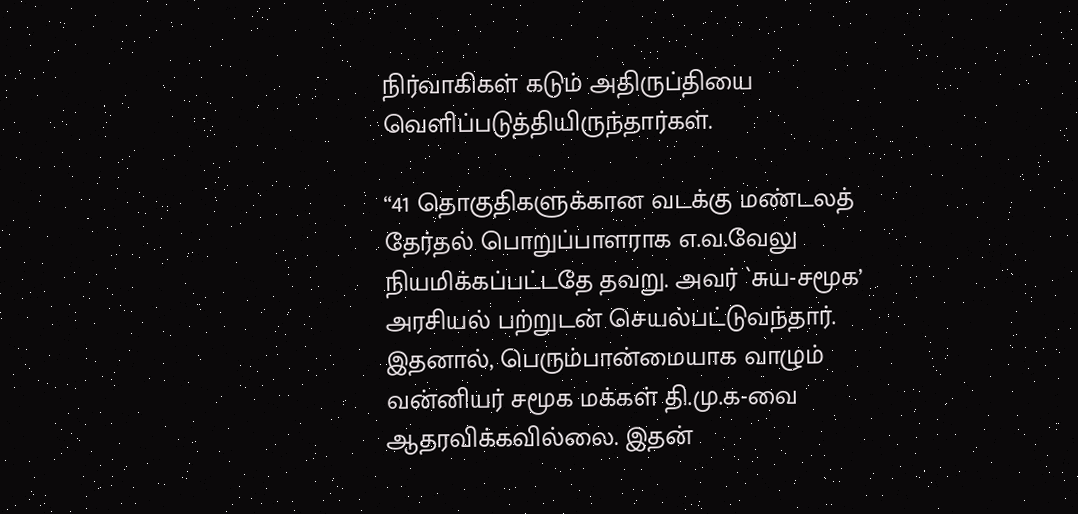நிர்வாகிகள் கடும் அதிருப்தியை வெளிப்படுத்தியிருந்தார்கள்.

“41 தொகுதிகளுக்கான வடக்கு மண்டலத் தேர்தல் பொறுப்பாளராக எ.வ.வேலு நியமிக்கப்பட்டதே தவறு. அவர் `சுய-சமூக’ அரசியல் பற்றுடன் செயல்பட்டுவந்தார். இதனால், பெரும்பான்மையாக வாழும் வன்னியர் சமூக மக்கள் தி.மு.க-வை ஆதரவிக்கவில்லை. இதன்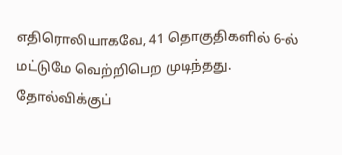எதிரொலியாகவே, 41 தொகுதிகளில் 6-ல் மட்டுமே வெற்றிபெற முடிந்தது. தோல்விக்குப்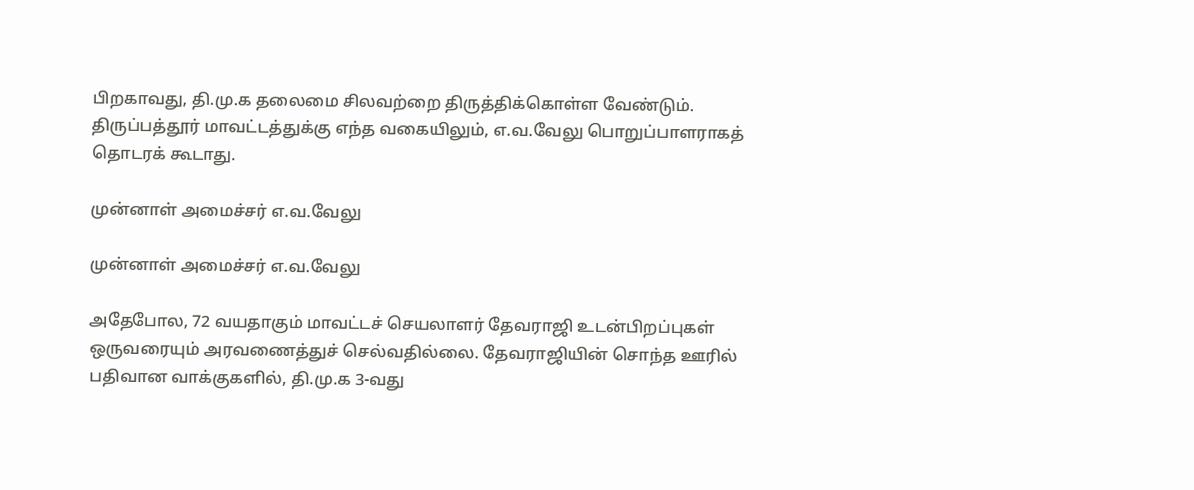பிறகாவது, தி.மு.க தலைமை சிலவற்றை திருத்திக்கொள்ள வேண்டும். திருப்பத்தூர் மாவட்டத்துக்கு எந்த வகையிலும், எ.வ.வேலு பொறுப்பாளராகத் தொடரக் கூடாது.

முன்னாள் அமைச்சர் எ.வ.வேலு

முன்னாள் அமைச்சர் எ.வ.வேலு

அதேபோல, 72 வயதாகும் மாவட்டச் செயலாளர் தேவராஜி உடன்பிறப்புகள் ஒருவரையும் அரவணைத்துச் செல்வதில்லை. தேவராஜியின் சொந்த ஊரில் பதிவான வாக்குகளில், தி.மு.க 3-வது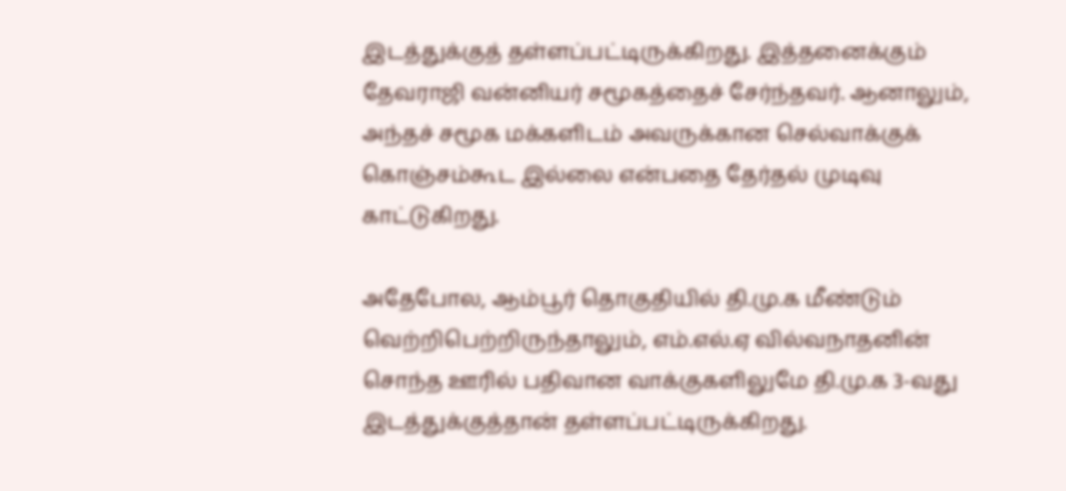இடத்துக்குத் தள்ளப்பட்டிருக்கிறது. இத்தனைக்கும் தேவராஜி வன்னியர் சமூகத்தைச் சேர்ந்தவர். ஆனாலும், அந்தச் சமூக மக்களிடம் அவருக்கான செல்வாக்குக் கொஞ்சம்கூட இல்லை என்பதை தேர்தல் முடிவு காட்டுகிறது.

அதேபோல, ஆம்பூர் தொகுதியில் தி.மு.க மீண்டும் வெற்றிபெற்றிருந்தாலும், எம்.எல்.ஏ வில்வநாதனின் சொந்த ஊரில் பதிவான வாக்குகளிலுமே தி.மு.க 3-வது இடத்துக்குத்தான் தள்ளப்பட்டிருக்கிறது.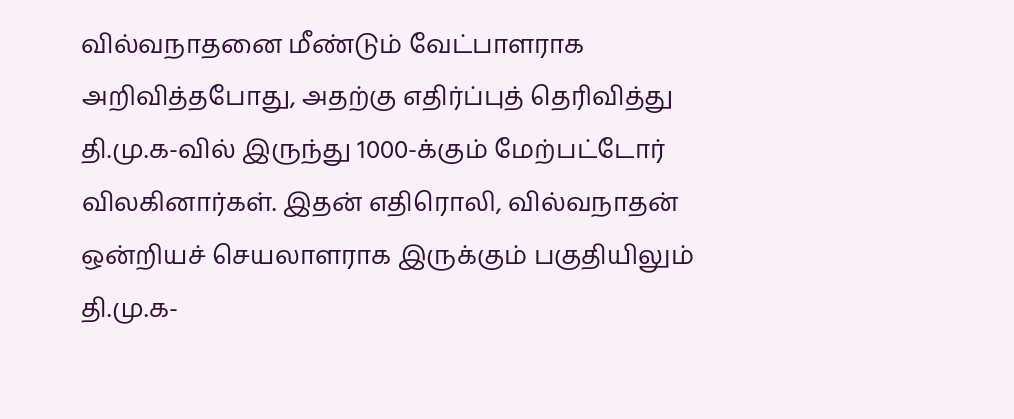வில்வநாதனை மீண்டும் வேட்பாளராக அறிவித்தபோது, அதற்கு எதிர்ப்புத் தெரிவித்து தி.மு.க-வில் இருந்து 1000-க்கும் மேற்பட்டோர் விலகினார்கள். இதன் எதிரொலி, வில்வநாதன் ஒன்றியச் செயலாளராக இருக்கும் பகுதியிலும் தி.மு.க-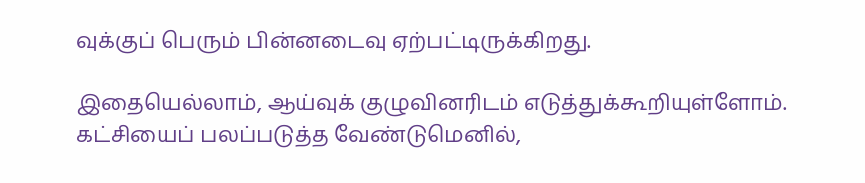வுக்குப் பெரும் பின்னடைவு ஏற்பட்டிருக்கிறது.

இதையெல்லாம், ஆய்வுக் குழுவினரிடம் எடுத்துக்கூறியுள்ளோம். கட்சியைப் பலப்படுத்த வேண்டுமெனில்,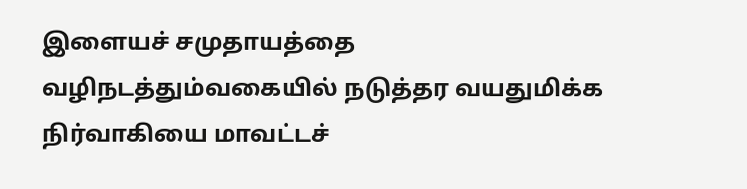இளையச் சமுதாயத்தை வழிநடத்தும்வகையில் நடுத்தர வயதுமிக்க நிர்வாகியை மாவட்டச்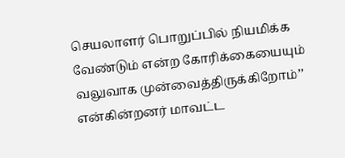செயலாளர் பொறுப்பில் நியமிக்க வேண்டும் என்ற கோரிக்கையையும் வலுவாக முன்வைத்திருக்கிறோம்’’ என்கின்றனர் மாவட்ட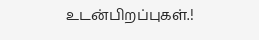உடன்பிறப்புகள்.!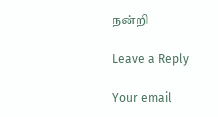நன்றி

Leave a Reply

Your email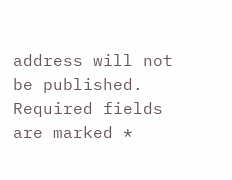address will not be published. Required fields are marked *